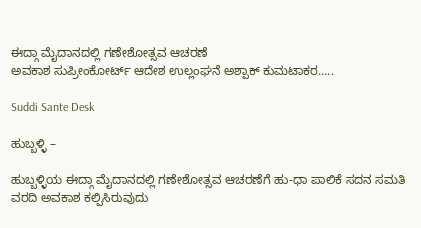ಈದ್ಗಾ‌ ಮೈದಾನದಲ್ಲಿ ಗಣೇಶೋತ್ಸವ ಆಚರಣೆ
ಅವಕಾಶ ಸುಪ್ರೀಂಕೋರ್ಟ್ ಆದೇಶ ಉಲ್ಲಂಘನೆ ಅಶ್ಪಾಕ್ ಕುಮಟಾಕರ…..

Suddi Sante Desk

ಹುಬ್ಬಳ್ಳಿ –

ಹುಬ್ಬಳ್ಳಿಯ ಈದ್ಗಾ‌ ಮೈದಾನದಲ್ಲಿ ಗಣೇಶೋತ್ಸವ ಆಚರಣೆಗೆ ಹು-ಧಾ ಪಾಲಿಕೆ ಸದನ ಸಮತಿ ವರದಿ ಅವಕಾಶ ಕಲ್ಪಿಸಿರುವುದು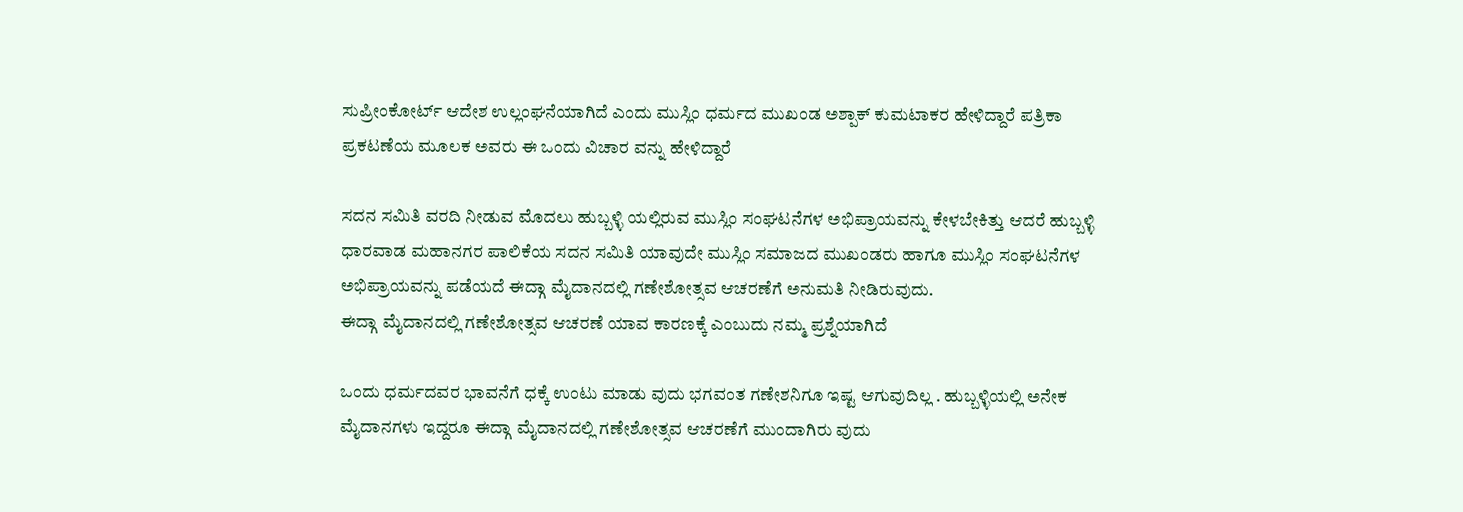ಸುಪ್ರೀಂಕೋರ್ಟ್ ಆದೇಶ ಉಲ್ಲಂಘನೆಯಾಗಿದೆ ಎಂದು ಮುಸ್ಲಿಂ ಧರ್ಮದ ಮುಖಂಡ ಅಶ್ಪಾಕ್ ಕುಮಟಾಕರ ಹೇಳಿದ್ದಾರೆ ಪತ್ರಿಕಾ ಪ್ರಕಟಣೆಯ ಮೂಲಕ ಅವರು ಈ ಒಂದು ವಿಚಾರ ವನ್ನು ಹೇಳಿದ್ದಾರೆ

ಸದನ ಸಮಿತಿ ವರದಿ ನೀಡುವ ಮೊದಲು ಹುಬ್ಬಳ್ಳಿ ಯಲ್ಲಿರುವ ಮುಸ್ಲಿಂ ಸಂಘಟನೆಗಳ ಅಭಿಪ್ರಾಯವನ್ನು ಕೇಳಬೇಕಿತ್ತು ಆದರೆ ಹುಬ್ಬಳ್ಳಿ ಧಾರವಾಡ ಮಹಾನಗರ ಪಾಲಿಕೆಯ ಸದನ ಸಮಿತಿ ಯಾವುದೇ ಮುಸ್ಲಿಂ ಸಮಾಜದ ಮುಖಂಡರು ಹಾಗೂ ಮುಸ್ಲಿಂ ಸಂಘಟನೆಗಳ ಅಭಿಪ್ರಾಯವನ್ನು ಪಡೆಯದೆ ಈದ್ಗಾ ಮೈದಾನದಲ್ಲಿ ಗಣೇಶೋತ್ಸವ ಆಚರಣೆಗೆ ಅನುಮತಿ ನೀಡಿರುವುದು.
ಈದ್ಗಾ ಮೈದಾನದಲ್ಲಿ ಗಣೇಶೋತ್ಸವ ಆಚರಣೆ ಯಾವ ಕಾರಣಕ್ಕೆ ಎಂಬುದು ನಮ್ಮ ಪ್ರಶ್ನೆಯಾಗಿದೆ

ಒಂದು ಧರ್ಮದವರ ಭಾವನೆಗೆ ಧಕ್ಕೆ ಉಂಟು ಮಾಡು ವುದು ಭಗವಂತ ಗಣೇಶನಿಗೂ ಇಷ್ಟ ಆಗುವುದಿಲ್ಲ . ಹುಬ್ಬಳ್ಳಿಯಲ್ಲಿ ಅನೇಕ ಮೈದಾನಗಳು ಇದ್ದರೂ ಈದ್ಗಾ ಮೈದಾನದಲ್ಲಿ ಗಣೇಶೋತ್ಸವ ಆಚರಣೆಗೆ ಮುಂದಾಗಿರು ವುದು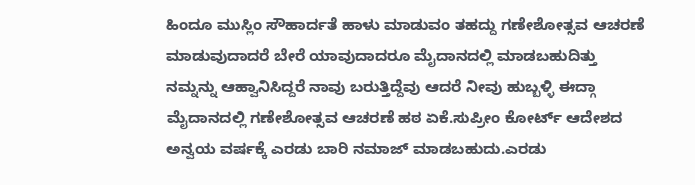ಹಿಂದೂ ಮುಸ್ಲಿಂ ಸೌಹಾರ್ದತೆ ಹಾಳು ಮಾಡುವಂ ತಹದ್ದು ಗಣೇಶೋತ್ಸವ ಆಚರಣೆ ಮಾಡುವುದಾದರೆ ಬೇರೆ ಯಾವುದಾದರೂ ಮೈದಾನದಲ್ಲಿ ಮಾಡಬಹುದಿತ್ತು ನಮ್ನನ್ನು ಆಹ್ವಾನಿಸಿದ್ದರೆ ನಾವು ಬರುತ್ತಿದ್ದೆವು ಆದರೆ ನೀವು ಹುಬ್ಬಳ್ಳಿ ಈದ್ಗಾ‌ ಮೈದಾನದಲ್ಲಿ ಗಣೇಶೋತ್ಸವ ಆಚರಣೆ ಹಠ ಏಕೆ.ಸುಪ್ರೀಂ ಕೋರ್ಟ್ ಆದೇಶದ ಅನ್ವಯ ವರ್ಷಕ್ಕೆ ಎರಡು ಬಾರಿ ನಮಾಜ್ ಮಾಡಬಹುದು.ಎರಡು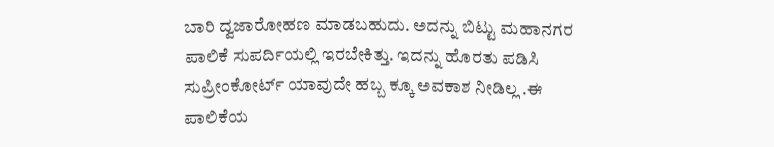ಬಾರಿ ದ್ವಜಾರೋಹಣ ಮಾಡಬಹುದು. ಅದನ್ನು ಬಿಟ್ಟು ಮಹಾನಗರ ಪಾಲಿಕೆ ಸುಪರ್ದಿಯಲ್ಲಿ ಇರಬೇಕಿತ್ತು. ಇದನ್ನು ಹೊರತು ಪಡಿಸಿ ಸುಪ್ರೀಂಕೋರ್ಟ್ ಯಾವುದೇ ಹಬ್ಬ ಕ್ಕೂ ಅವಕಾಶ ನೀಡಿಲ್ಲ .ಈ ಪಾಲಿಕೆಯ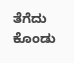ತೆಗೆದು ಕೊಂಡು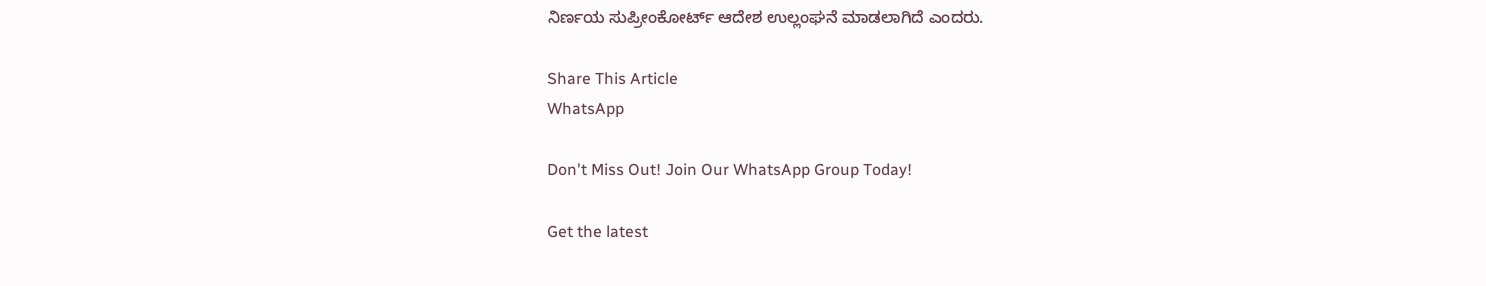ನಿರ್ಣಯ ಸುಪ್ರೀಂಕೋರ್ಟ್ ಆದೇಶ ಉಲ್ಲಂಘನೆ ಮಾಡಲಾಗಿದೆ ಎಂದರು.

Share This Article
WhatsApp

Don't Miss Out! Join Our WhatsApp Group Today!

Get the latest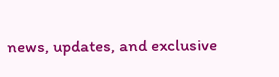news, updates, and exclusive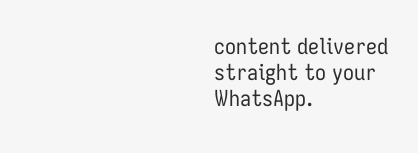content delivered straight to your WhatsApp.